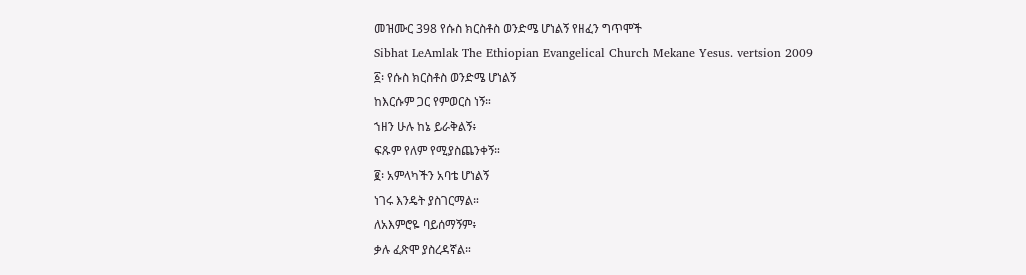መዝሙር 398 የሱስ ክርስቶስ ወንድሜ ሆነልኝ የዘፈን ግጥሞች
Sibhat LeAmlak The Ethiopian Evangelical Church Mekane Yesus. vertsion 2009
፩፡ የሱስ ክርስቶስ ወንድሜ ሆነልኝ
ከእርሱም ጋር የምወርስ ነኝ።
ኀዘን ሁሉ ከኔ ይራቅልኝ፥
ፍጹም የለም የሚያስጨንቀኝ።
፪፡ አምላካችን አባቴ ሆነልኝ
ነገሩ እንዴት ያስገርማል።
ለአእምሮዬ ባይሰማኝም፥
ቃሉ ፈጽሞ ያስረዳኛል።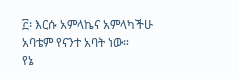፫፡ እርሱ አምላኬና አምላካችሁ
አባቴም የናንተ አባት ነው።
የኔ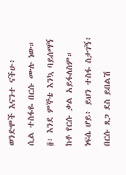ወንድሞች እናንተ ናችሁ፥
ሲል ተስፋዬ በርሱ ሙሉ ነው።
፬፡ እንደ ምኞቴ እንኳ ባይሰማኝ
ከቶ የርሱ ቃል አይፋለስም።
ነፍሴ ሆይ፥ ይህን ተስፋ ስታገኝ፥
በርሱ ጸጋ ደስ ይበልሽ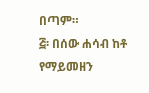በጣም።
፭፡ በሰው ሐሳብ ከቶ የማይመዘን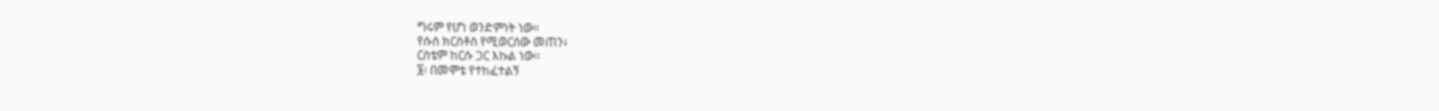ግሩም የሆነ ወንድምነት ነው።
የሱስ ክርስቶስ የሚወርሰው መጠን፥
ርስቴም ከርሱ ጋር እኩል ነው።
፮፡ በመሞቴ የተከፈተልኝ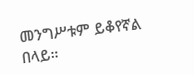መንግሥቱም ይቆየኛል በላይ።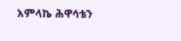አምላኬ ሕዋሳቴን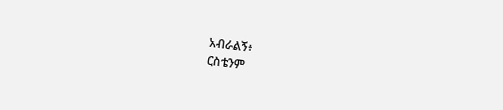አብራልኝ፥
ርስቴንም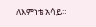ለእምነቴ አሳይ።